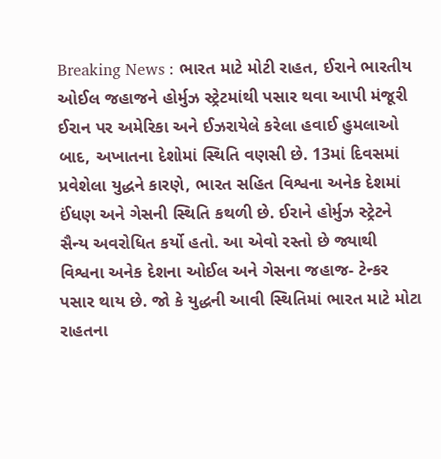Breaking News : ભારત માટે મોટી રાહત, ઈરાને ભારતીય ઓઈલ જહાજને હોર્મુઝ સ્ટ્રેટમાંથી પસાર થવા આપી મંજૂરી
ઈરાન પર અમેરિકા અને ઈઝરાયેલે કરેલા હવાઈ હુમલાઓ બાદ, અખાતના દેશોમાં સ્થિતિ વણસી છે. 13માં દિવસમાં પ્રવેશેલા યુદ્ધને કારણે, ભારત સહિત વિશ્વના અનેક દેશમાં ઈંધણ અને ગેસની સ્થિતિ કથળી છે. ઈરાને હોર્મુઝ સ્ટ્રેટને સૈન્ય અવરોધિત કર્યો હતો. આ એવો રસ્તો છે જ્યાથી વિશ્વના અનેક દેશના ઓઈલ અને ગેસના જહાજ- ટેન્કર પસાર થાય છે. જો કે યુદ્ધની આવી સ્થિતિમાં ભારત માટે મોટા રાહતના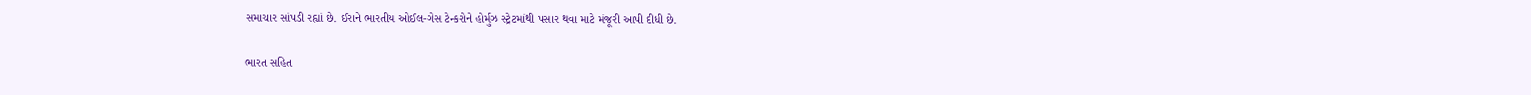સમાચાર સાંપડી રહ્યાં છે. ઈરાને ભારતીય ઓઈલ-ગેસ ટેન્કરોને હોર્મુઝ સ્ટ્રેટમાંથી પસાર થવા માટે મંજૂરી આપી દીધી છે.

ભારત સહિત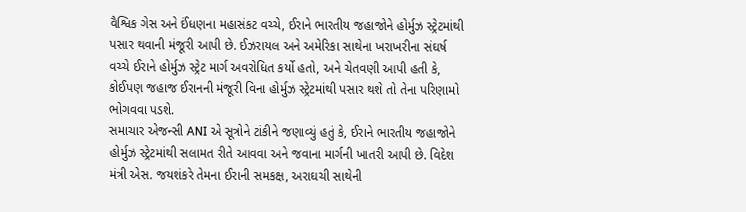વૈશ્વિક ગેસ અને ઈંધણના મહાસંકટ વચ્ચે, ઈરાને ભારતીય જહાજોને હોર્મુઝ સ્ટ્રેટમાંથી પસાર થવાની મંજૂરી આપી છે. ઈઝરાયલ અને અમેરિકા સાથેના ખરાખરીના સંઘર્ષ વચ્ચે ઈરાને હોર્મુઝ સ્ટ્રેટ માર્ગ અવરોધિત કર્યો હતો, અને ચેતવણી આપી હતી કે, કોઈપણ જહાજ ઈરાનની મંજૂરી વિના હોર્મુઝ સ્ટ્રેટમાંથી પસાર થશે તો તેના પરિણામો ભોગવવા પડશે.
સમાચાર એજન્સી ANI એ સૂત્રોને ટાંકીને જણાવ્યું હતું કે, ઈરાને ભારતીય જહાજોને હોર્મુઝ સ્ટ્રેટમાંથી સલામત રીતે આવવા અને જવાના માર્ગની ખાતરી આપી છે. વિદેશ મંત્રી એસ. જયશંકરે તેમના ઈરાની સમકક્ષ, અરાઘચી સાથેની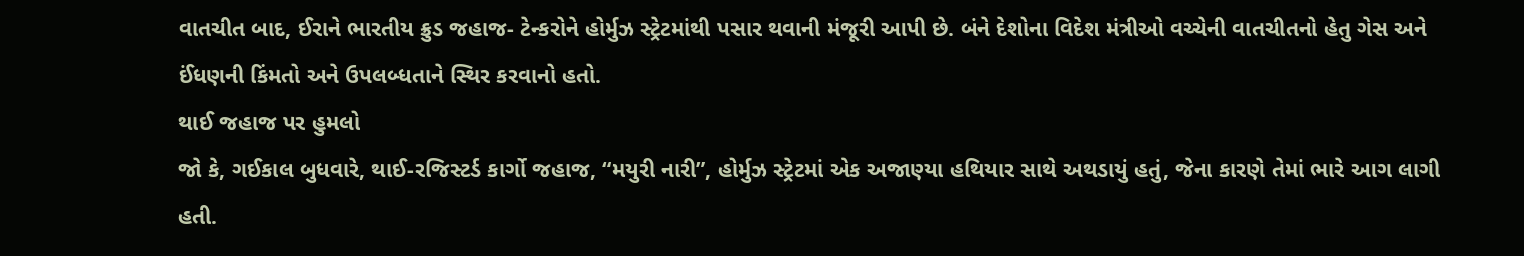વાતચીત બાદ, ઈરાને ભારતીય ક્રુડ જહાજ- ટેન્કરોને હોર્મુઝ સ્ટ્રેટમાંથી પસાર થવાની મંજૂરી આપી છે. બંને દેશોના વિદેશ મંત્રીઓ વચ્ચેની વાતચીતનો હેતુ ગેસ અને ઈંધણની કિંમતો અને ઉપલબ્ધતાને સ્થિર કરવાનો હતો.
થાઈ જહાજ પર હુમલો
જો કે, ગઈકાલ બુધવારે, થાઈ-રજિસ્ટર્ડ કાર્ગો જહાજ, “મયુરી નારી”, હોર્મુઝ સ્ટ્રેટમાં એક અજાણ્યા હથિયાર સાથે અથડાયું હતું, જેના કારણે તેમાં ભારે આગ લાગી હતી.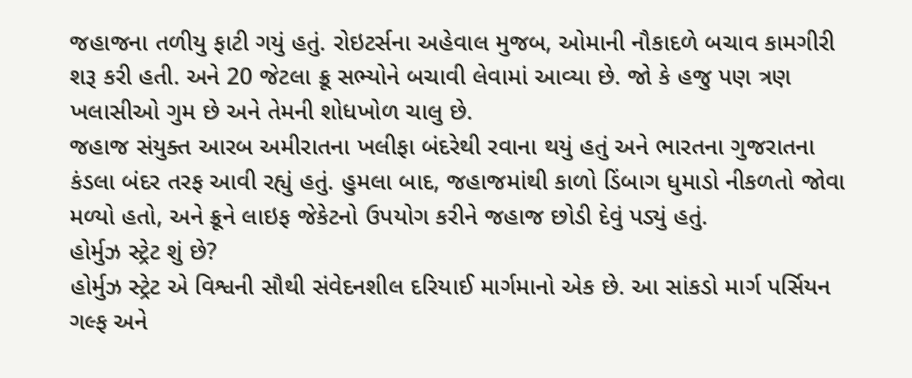જહાજના તળીયુ ફાટી ગયું હતું. રોઇટર્સના અહેવાલ મુજબ, ઓમાની નૌકાદળે બચાવ કામગીરી શરૂ કરી હતી. અને 20 જેટલા ક્રૂ સભ્યોને બચાવી લેવામાં આવ્યા છે. જો કે હજુ પણ ત્રણ ખલાસીઓ ગુમ છે અને તેમની શોધખોળ ચાલુ છે.
જહાજ સંયુક્ત આરબ અમીરાતના ખલીફા બંદરેથી રવાના થયું હતું અને ભારતના ગુજરાતના કંડલા બંદર તરફ આવી રહ્યું હતું. હુમલા બાદ, જહાજમાંથી કાળો ડિંબાગ ધુમાડો નીકળતો જોવા મળ્યો હતો, અને ક્રૂને લાઇફ જેકેટનો ઉપયોગ કરીને જહાજ છોડી દેવું પડ્યું હતું.
હોર્મુઝ સ્ટ્રેટ શું છે?
હોર્મુઝ સ્ટ્રેટ એ વિશ્વની સૌથી સંવેદનશીલ દરિયાઈ માર્ગમાનો એક છે. આ સાંકડો માર્ગ પર્સિયન ગલ્ફ અને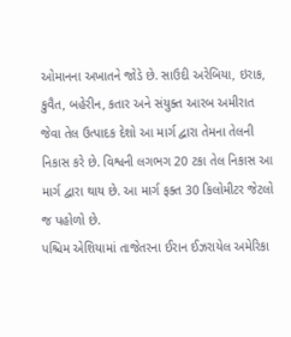ઓમાનના અખાતને જોડે છે. સાઉદી અરેબિયા, ઇરાક, કુવૈત, બહેરીન, કતાર અને સંયુક્ત આરબ અમીરાત જેવા તેલ ઉત્પાદક દેશો આ માર્ગ દ્વારા તેમના તેલની નિકાસ કરે છે. વિશ્વની લગભગ 20 ટકા તેલ નિકાસ આ માર્ગ દ્વારા થાય છે. આ માર્ગ ફક્ત 30 કિલોમીટર જેટલો જ પહોળો છે.
પશ્ચિમ એશિયામાં તાજેતરના ઈરાન ઈઝરાયેલ અમેરિકા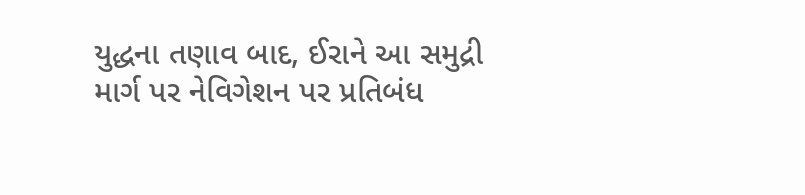યુદ્ધના તણાવ બાદ, ઈરાને આ સમુદ્રી માર્ગ પર નેવિગેશન પર પ્રતિબંધ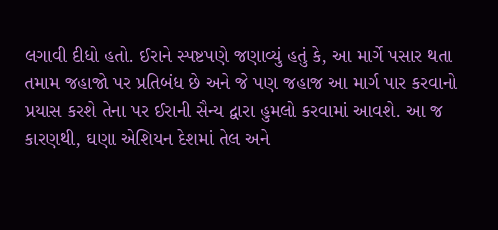લગાવી દીધો હતો. ઈરાને સ્પષ્ટપણે જણાવ્યું હતું કે, આ માર્ગે પસાર થતા તમામ જહાજો પર પ્રતિબંધ છે અને જે પણ જહાજ આ માર્ગ પાર કરવાનો પ્રયાસ કરશે તેના પર ઈરાની સૈન્ય દ્વારા હુમલો કરવામાં આવશે. આ જ કારણથી, ઘણા એશિયન દેશમાં તેલ અને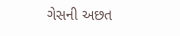ગેસની અછત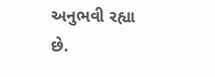અનુભવી રહ્યા છે.